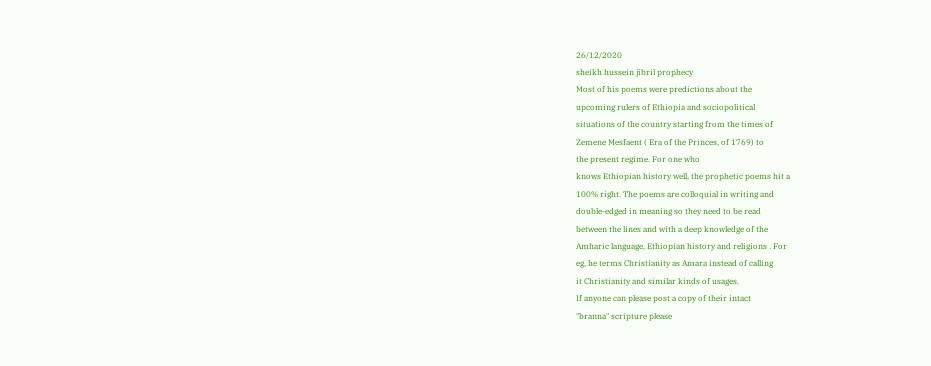26/12/2020
sheikh hussein jibril prophecy
Most of his poems were predictions about the
upcoming rulers of Ethiopia and sociopolitical
situations of the country starting from the times of
Zemene Mesfaent ( Era of the Princes, of 1769) to
the present regime. For one who
knows Ethiopian history well, the prophetic poems hit a
100% right. The poems are colloquial in writing and
double-edged in meaning so they need to be read
between the lines and with a deep knowledge of the
Amharic language, Ethiopian history and religions . For
eg, he terms Christianity as Amara instead of calling
it Christianity and similar kinds of usages.
If anyone can please post a copy of their intact
"branna" scripture please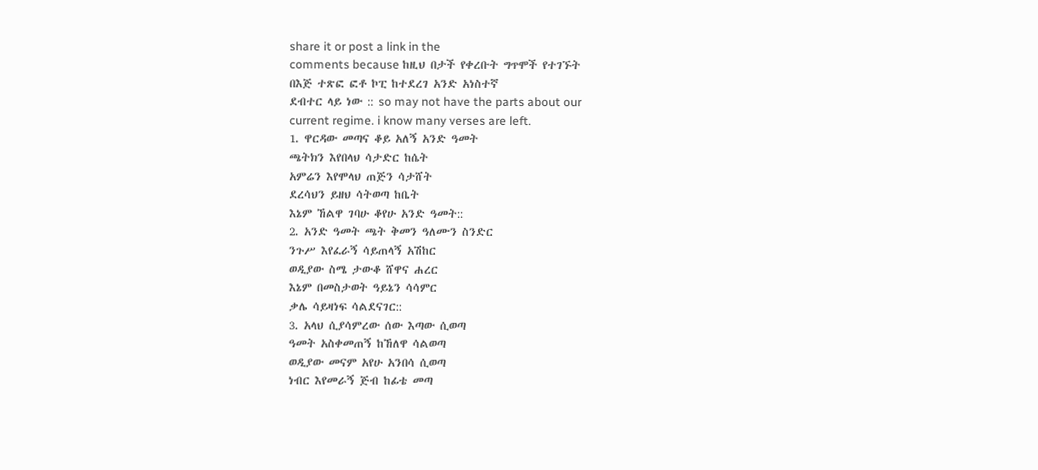share it or post a link in the
comments because ከዚህ በታች የቀረቡት ግጥሞች የተገኙት
በእጅ ተጽፎ ፎቶ ኮፒ ከተደረገ አንድ አነስተኛ
ደብተር ላይ ነው :: so may not have the parts about our
current regime. i know many verses are left.
1. ዋርዳው መጣና ቆይ አለኝ አንድ ዓመት
ጫትክን እየበላህ ሳታድር ከሴት
አምሬን እየሞላህ ጠጅን ሳታሸት
ደረሳህን ይዘህ ሳትወጣ ከቤት
እኔም ኸልዋ ገባሁ ቆየሁ አንድ ዓመት::
2. አንድ ዓመት ጫት ቅመን ዓለሙን ስንድር
ንጉሥ እየፈራኝ ሳይጠላኝ አሽከር
ወዲያው ስሜ ታውቆ ሸዋና ሐረር
እኔም በመስታወት ዓይኔን ሳሳምር
ቃሌ ሳይዛነፍ ሳልደናገር::
3. አላህ ሲያሳምረው ሰው እጣው ሲወጣ
ዓመት አስቀመጠኝ ከኸለዋ ሳልወጣ
ወዲያው መናም አየሁ አንበሳ ሲወጣ
ነብር እየመራኝ ጅብ ከፊቴ መጣ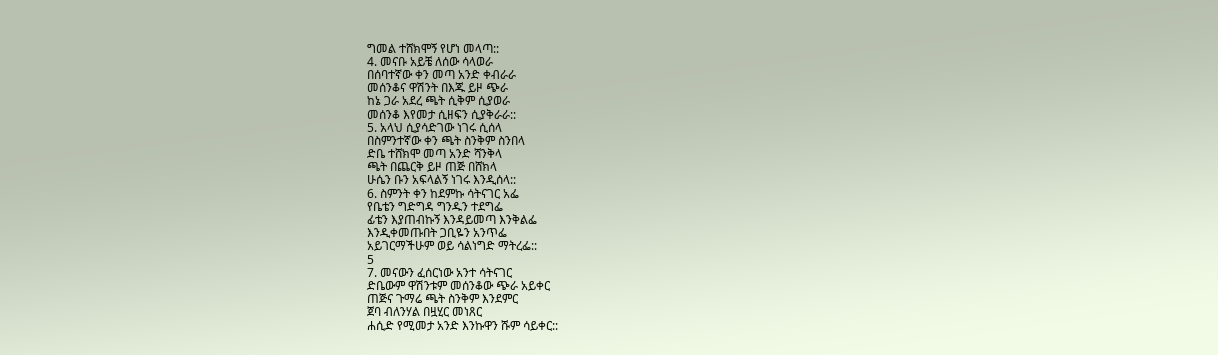ግመል ተሸክሞኝ የሆነ መላጣ::
4. መናቡ አይቼ ለሰው ሳላወራ
በሰባተኛው ቀን መጣ አንድ ቀብራራ
መሰንቆና ዋሽንት በእጁ ይዞ ጭራ
ከኔ ጋራ አደረ ጫት ሲቅም ሲያወራ
መሰንቆ እየመታ ሲዘፍን ሲያቅራራ::
5. አላህ ሲያሳድገው ነገሩ ሲሰላ
በስምንተኛው ቀን ጫት ስንቅም ስንበላ
ድቤ ተሸክሞ መጣ አንድ ሻንቅላ
ጫት በጨርቅ ይዞ ጠጅ በሸክላ
ሁሴን ቡን አፍላልኝ ነገሩ እንዲሰላ::
6. ስምንት ቀን ከደምኩ ሳትናገር አፌ
የቤቴን ግድግዳ ግንዱን ተደግፌ
ፊቴን እያጠብኩኝ እንዳይመጣ እንቅልፌ
እንዲቀመጡበት ጋቢዬን አንጥፌ
አይገርማችሁም ወይ ሳልነግድ ማትረፌ::
5
7. መናውን ፈሰርነው አንተ ሳትናገር
ድቤውም ዋሽንቱም መሰንቆው ጭራ አይቀር
ጠጅና ጉማሬ ጫት ስንቅም እንደምር
ጀባ ብለንሃል በዟሂር መነጸር
ሐሲድ የሚመታ አንድ እንኩዋን ሹም ሳይቀር::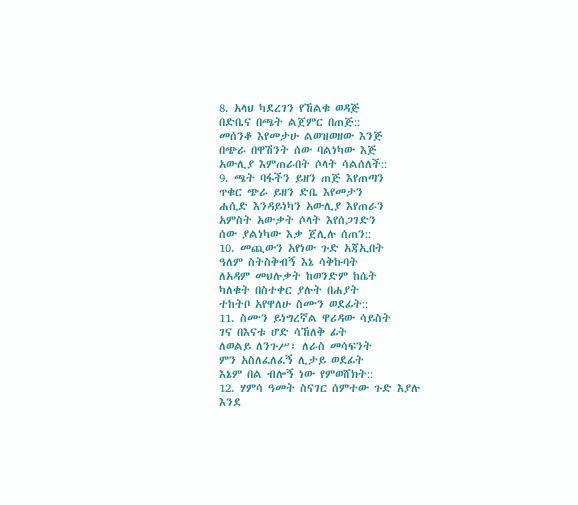8. አላህ ካደረገን የኸልቁ ወዳጅ
በድቤና በጫት ልጀምር በጠጅ::
መሰንቆ እየመታሁ ልወዝወዘው እንጅ
በጭራ በዋሽንት ሰው ባልነካው እጅ
አውሊያ እምጠራበት ሶላት ሳልሰለች::
9. ጫት ባፋችን ይዘን ጠጅ እየጠጣን
ጥቁር ጭራ ይዘን ድቤ እየመታን
ሐሲድ እንዳይነካን አውሊያ እየጠራን
አምስት አውቃት ሶላት እየሰጋገድን
ሰው ያልነካው እቃ ጀሊሉ ሰጠን::
10. መጪውን አየነው ጉድ አጃኢበት
ዓለም ስትስቅብኝ እኔ ሳቅኩባት
ለአዳም መህሉቃት ከወንድም ከሴት
ካለቁት በስተቀር ያሉት በሐያት
ተከትቦ አየዋለሁ ስሙን ወደፊት::
11. ስሙን ይነግረኛል ዋሪዳው ሳይስት
ገና በእናቱ ሆድ ሳኸለቅ ፊት
ለወልይ ለንጉሥ፣ ለራስ መሳፍንት
ምን አስለፈለፈኝ ሊታይ ወደፊት
እኔም በል ብሎኝ ነው የምወሸክት::
12. ሃምሳ ዓመት ስናገር ሰምተው ጉድ እያሉ
እንደ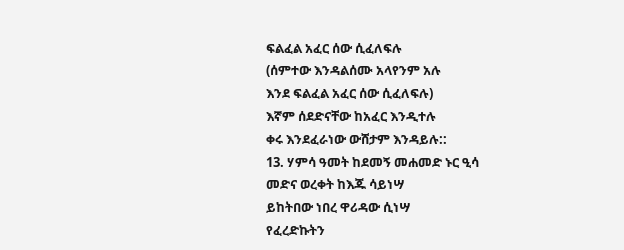ፍልፈል አፈር ሰው ሲፈለፍሉ
(ሰምተው እንዳልሰሙ አላየንም አሉ
እንደ ፍልፈል አፈር ሰው ሲፈለፍሉ)
እኛም ሰደድናቸው ከአፈር እንዲተሉ
ቀሩ እንደፈራነው ውሸታም እንዳይሉ::
13. ሃምሳ ዓመት ከደመኝ መሐመድ ኑር ዒሳ
መድና ወረቀት ከእጁ ሳይነሣ
ይከትበው ነበረ ዋሪዳው ሲነሣ
የፈረድኩትን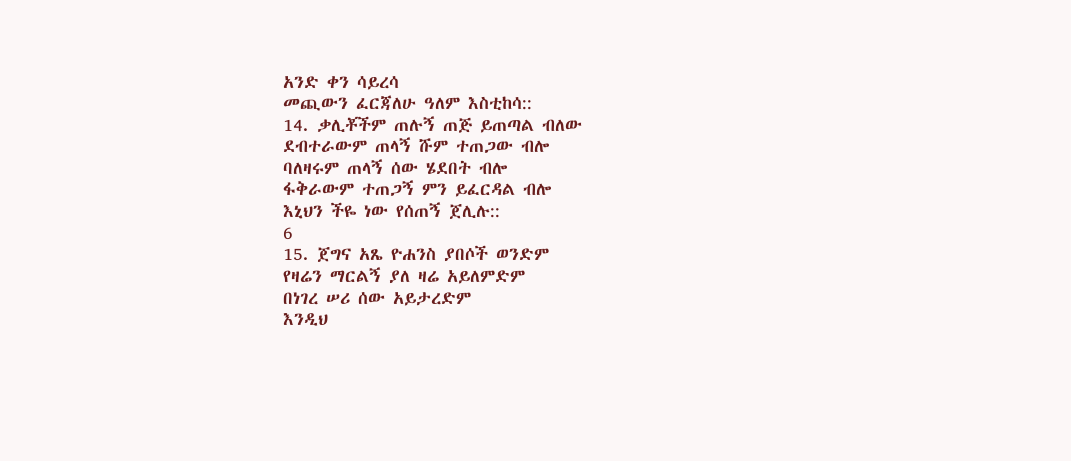አንድ ቀን ሳይረሳ
መጪውን ፈርጃለሁ ዓለም እስቲከሳ::
14. ቃሊቾችም ጠሉኝ ጠጅ ይጠጣል ብለው
ደብተራውም ጠላኝ ሹም ተጠጋው ብሎ
ባለዛሩም ጠላኝ ሰው ሄደበት ብሎ
ፋቅራውም ተጠጋኝ ምን ይፈርዳል ብሎ
እኒህን ችዬ ነው የሰጠኝ ጀሊሉ::
6
15. ጀግና አጼ ዮሐንስ ያበሶች ወንድም
የዛሬን ማርልኝ ያለ ዛሬ አይለምድም
በነገረ ሠሪ ሰው አይታረድም
እንዲህ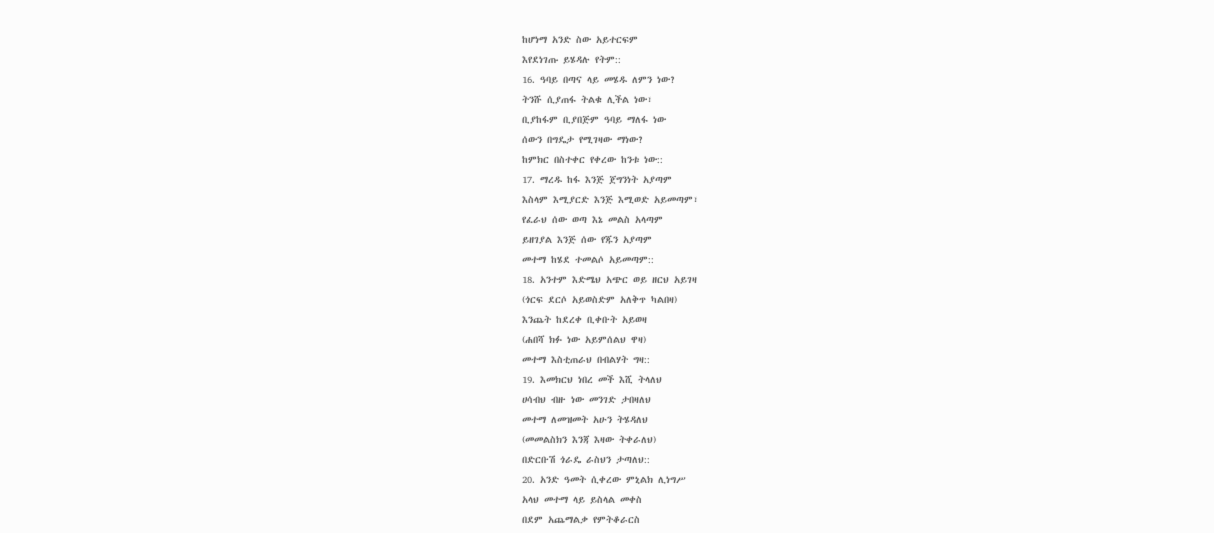ከሆነማ አንድ ስው አይተርፍም
እየደነገጡ ይሄዳሉ የትም::
16. ዓባይ በጣና ላይ መሄዱ ለምን ነው?
ትንሹ ሲያጠፋ ትልቁ ሊችል ነው፣
ቢያከፋም ቢያበጅም ዓባይ ማለፋ ነው
ሰውን በግዴታ የሚገዛው ማነው?
ከምክር በስተቀር የቀረው ከንቱ ነው::
17. ማረዱ ከፋ እንጅ ጀግንነት አያጣም
እስላም እሚያርድ እንጅ እሚወድ አይመጣም፣
የፈራህ ሰው ወጣ እኔ መልስ አላጣም
ይዘገያል እንጅ ሰው የጁን አያጣም
መተማ ከሄደ ተመልሶ አይመጣም::
18. አንተም እድሜህ አጭር ወይ ዘርህ አይገዛ
(ጎርፍ ደርሶ አይወስድም አለቅጥ ካልበዛ)
እንጨት ከደረቀ ቢቀቡት አይወዛ
(ሐበሻ ክፉ ነው አይምሰልህ ዋዛ)
መተማ እስቲጠራህ በብልሃት ግዛ::
19. እመክርህ ነበረ መች እሺ ትላለህ
ሀሳብህ ብዙ ነው መንገድ ታበዛለህ
መተማ ለመዝመት አሁን ትሄዳለህ
(መመልስክን እንጃ እዛው ትቀራለህ)
በድርቡሽ ጎራዴ ራስህን ታጣለህ::
20. አንድ ዓመት ሲቀረው ምኒልክ ሊነግሥ
አላህ መተማ ላይ ይስላል መቀስ
በደም አጨማልቃ የምትቆራርስ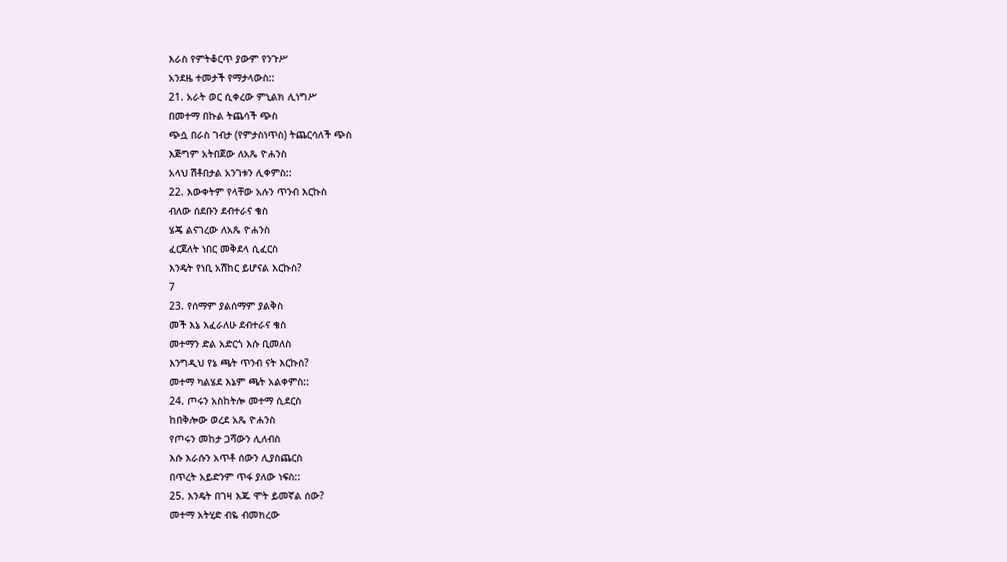እራስ የምትቆርጥ ያውም የንጉሥ
አንደዜ ተመታች የማታላውስ::
21. አራት ወር ሲቀረው ምኒልክ ሊነግሥ
በመተማ በኩል ትጨሳች ጭስ
ጭሷ በራስ ገብታ (የምታስነጥስ) ትጨርሳለች ጭስ
እጅግም አትበጀው ለአጼ ዮሐንስ
አላህ ሽቶበታል አንገቱን ሊቀምስ::
22. እውቀትም የላቸው አሉን ጥንብ እርኩስ
ብለው ሰደቡን ደብተራና ቄስ
ሄጄ ልናገረው ለአጼ ዮሐንስ
ፈርጀለት ነበር መቅደላ ሲፈርስ
እንዴት የነቢ አሽከር ይሆናል እርኩስ?
7
23. የሰማም ያልሰማም ያልቅስ
መች እኔ እፈራለሁ ደብተራና ቄስ
መተማን ድል አድርጎ እሱ ቢመለስ
እንግዲህ የኔ ጫት ጥንብ ናት እርኩስ?
መተማ ካልሄደ እኔም ጫት አልቀምስ::
24. ጦሩን አስከትሎ መተማ ሲደርስ
ከበቅሎው ወረደ አጼ ዮሐንስ
የጦሩን መከታ ጋሻውን ሊለብስ
እሱ እራሱን አጥቶ ሰውን ሊያስጨርስ
በጥረት አይድንም ጥፋ ያለው ነፍስ::
25. እንዴት በገዛ እጁ ሞት ይመኛል ሰው?
መተማ አትሂድ ብዬ ብመክረው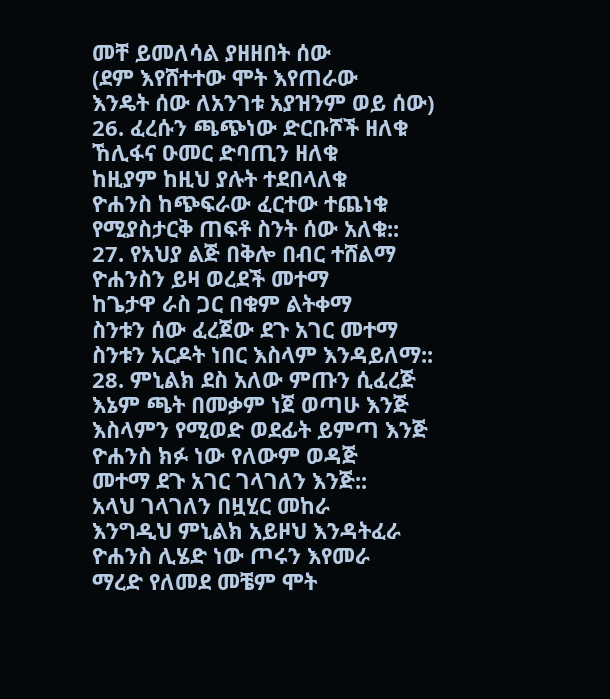መቸ ይመለሳል ያዘዘበት ሰው
(ደም እየሸተተው ሞት እየጠራው
እንዴት ሰው ለአንገቱ አያዝንም ወይ ሰው)
26. ፈረሱን ጫጭነው ድርቡሾች ዘለቁ
ኸሊፋና ዑመር ድባጢን ዘለቁ
ከዚያም ከዚህ ያሉት ተደበላለቁ
ዮሐንስ ከጭፍራው ፈርተው ተጨነቁ
የሚያስታርቅ ጠፍቶ ስንት ሰው አለቁ::
27. የአህያ ልጅ በቅሎ በብር ተሸልማ
ዮሐንስን ይዛ ወረደች መተማ
ከጌታዋ ራስ ጋር በቁም ልትቀማ
ስንቱን ሰው ፈረጀው ደጉ አገር መተማ
ስንቱን አርዶት ነበር እስላም እንዳይለማ::
28. ምኒልክ ደስ አለው ምጡን ሲፈረጅ
እኔም ጫት በመቃም ነጀ ወጣሁ እንጅ
እስላምን የሚወድ ወደፊት ይምጣ እንጅ
ዮሐንስ ክፉ ነው የለውም ወዳጅ
መተማ ደጉ አገር ገላገለን እንጅ::
አላህ ገላገለን በዟሂር መከራ
እንግዲህ ምኒልክ አይዞህ እንዳትፈራ
ዮሐንስ ሊሄድ ነው ጦሩን እየመራ
ማረድ የለመደ መቼም ሞት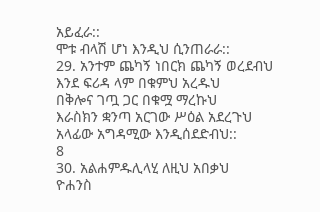አይፈራ::
ሞቱ ብላሽ ሆነ እንዲህ ሲንጠራራ::
29. አንተም ጨካኝ ነበርክ ጨካኝ ወረደብህ
እንደ ፍሪዳ ላም በቁምህ አረዱህ
በቅሎና ገጧ ጋር በቁሟ ማረኩህ
እራስክን ቋንጣ አርገው ሥዕል አደረጉህ
አላፊው አግዳሚው እንዲሰደድብህ::
8
30. አልሐምዱሊላሂ ለዚህ አበቃህ
ዮሐንስ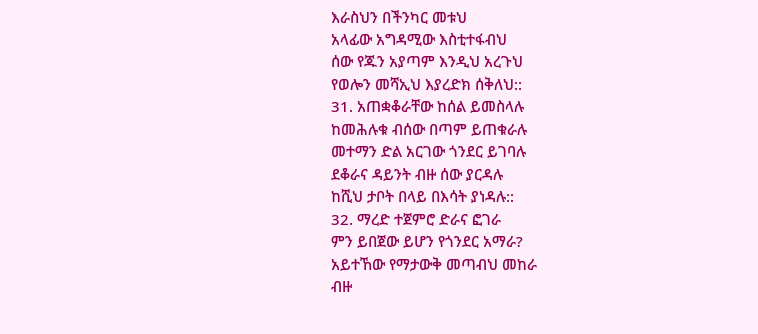እራስህን በችንካር መቱህ
አላፊው አግዳሚው እስቲተፋብህ
ሰው የጁን አያጣም እንዲህ አረጉህ
የወሎን መሻኢህ እያረድክ ሰቅለህ::
31. አጠቋቆራቸው ከሰል ይመስላሉ
ከመሕሉቁ ብሰው በጣም ይጠቁራሉ
መተማን ድል አርገው ጎንደር ይገባሉ
ደቆራና ዳይንት ብዙ ሰው ያርዳሉ
ከሺህ ታቦት በላይ በእሳት ያነዳሉ::
32. ማረድ ተጀምሮ ድራና ፎገራ
ምን ይበጀው ይሆን የጎንደር አማራ?
አይተኸው የማታውቅ መጣብህ መከራ
ብዙ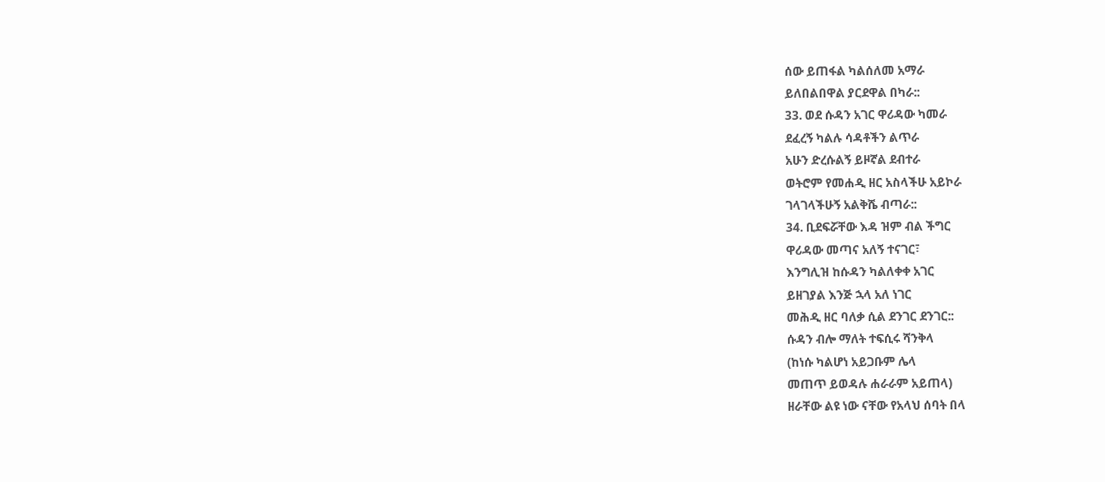ሰው ይጠፋል ካልሰለመ አማራ
ይለበልበዋል ያርደዋል በካራ::
33. ወደ ሱዳን አገር ዋሪዳው ካመራ
ደፈረኝ ካልሉ ሳዳቶችን ልጥራ
አሁን ድረሱልኝ ይዞኛል ደብተራ
ወትሮም የመሐዲ ዘር አስላችሁ አይኮራ
ገላገላችሁኝ አልቅሼ ብጣራ::
34. ቢደፍሯቸው እዳ ዝም ብል ችግር
ዋሪዳው መጣና አለኝ ተናገር፣
እንግሊዝ ከሱዳን ካልለቀቀ አገር
ይዘገያል እንጅ ኋላ አለ ነገር
መሕዲ ዘር ባለቃ ሲል ደንገር ደንገር::
ሱዳን ብሎ ማለት ተፍሲሩ ሻንቅላ
(ከነሱ ካልሆነ አይጋቡም ሌላ
መጠጥ ይወዳሉ ሐራራም አይጠላ)
ዘራቸው ልዩ ነው ናቸው የአላህ ሰባት በላ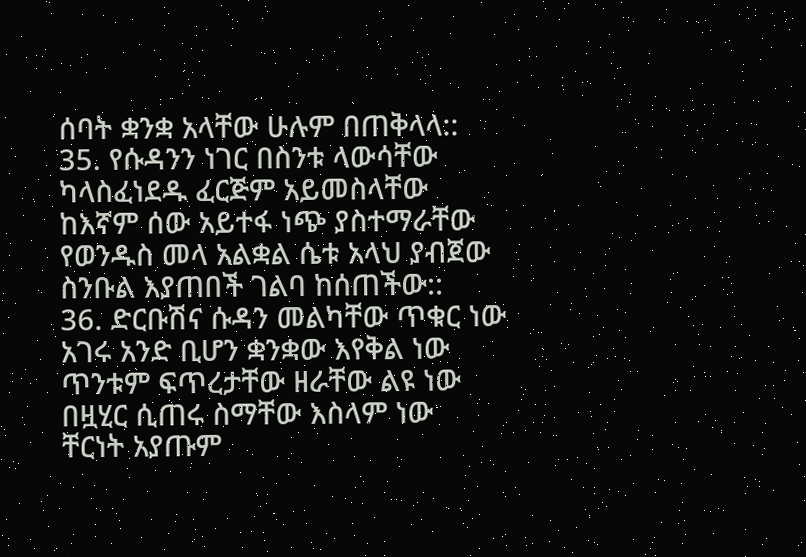ሰባት ቋንቋ አላቸው ሁሉም በጠቅላላ::
35. የሱዳንን ነገር በስንቱ ላውሳቸው
ካላስፈነደዱ ፈርጅም አይመስላቸው
ከእኛም ሰው አይተፋ ነጭ ያስተማራቸው
የወንዱስ መላ አልቋል ሴቱ አላህ ያብጀው
ስንቡል እያጠበች ገልባ ከሰጠችው::
36. ድርቡሽና ሱዳን መልካቸው ጥቁር ነው
አገሩ አንድ ቢሆን ቋንቋው እየቅል ነው
ጥንቱም ፍጥረታቸው ዘራቸው ልዩ ነው
በዟሂር ሲጠሩ ስማቸው እስላም ነው
ቸርነት አያጡም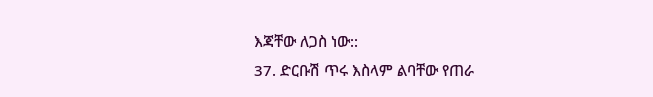እጃቸው ለጋስ ነው::
37. ድርቡሽ ጥሩ እስላም ልባቸው የጠራ